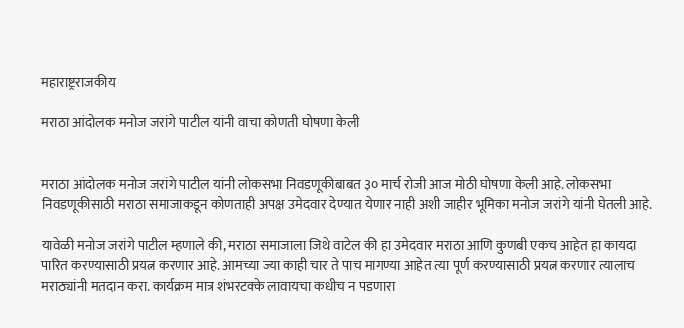महाराष्ट्रराजकीय

मराठा आंदोलक मनोज जरांगे पाटील यांनी वाचा कोणती घोषणा केली


मराठा आंदोलक मनोज जरांगे पाटील यांनी लोकसभा निवडणूकीबाबत ३० मार्च रोजी आज मोठी घोषणा केली आहे. लोकसभा निवडणूकीसाठी मराठा समाजाकडून कोणताही अपक्ष उमेदवार देण्यात येणार नाही अशी जाहीर भूमिका मनोज जरांगे यांनी घेतली आहे.

यावेळी मनोज जरांगे पाटील म्हणाले की, मराठा समाजाला जिथे वाटेल की हा उमेदवार मराठा आणि कुणबी एकच आहेत हा कायदा पारित करण्यासाठी प्रयत्न करणार आहे. आमच्या ज्या काही चार ते पाच मागण्या आहेत त्या पूर्ण करण्यासाठी प्रयत्न करणार त्यालाच मराठ्यांनी मतदान करा. कार्यक्रम मात्र शंभरटक्के लावायचा कधीच न पडणारा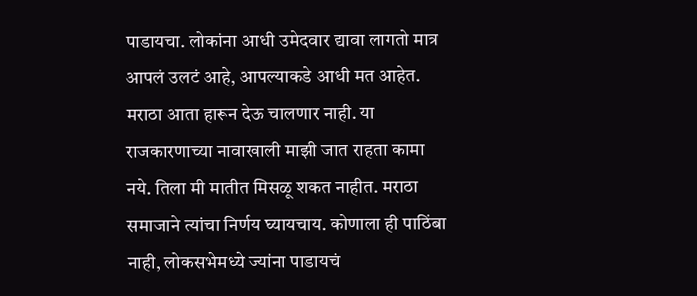पाडायचा. लोकांना आधी उमेदवार द्यावा लागतो मात्र आपलं उलटं आहे, आपल्याकडे आधी मत आहेत. मराठा आता हारून देऊ चालणार नाही. या राजकारणाच्या नावाखाली माझी जात राहता कामा नये. तिला मी मातीत मिसळू शकत नाहीत. मराठा समाजाने त्यांचा निर्णय घ्यायचाय. कोणाला ही पाठिंबा नाही, लोकसभेमध्ये ज्यांना पाडायचं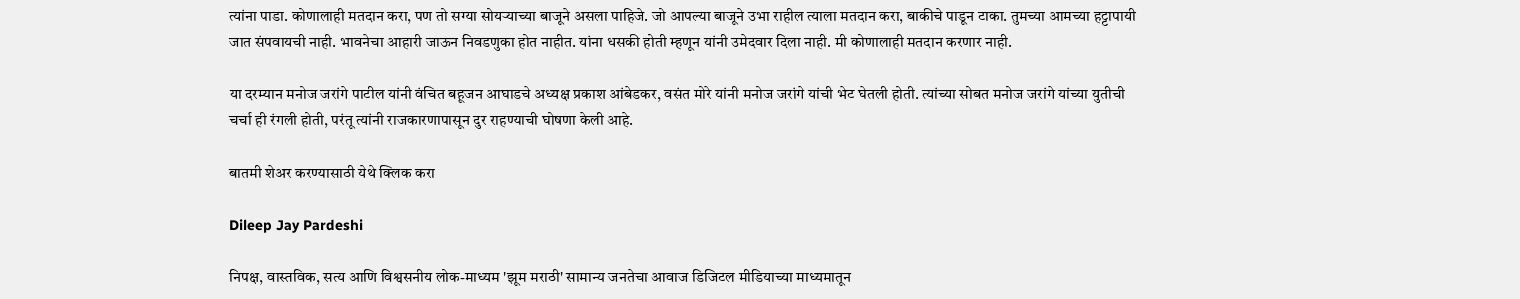त्यांना पाडा. कोणालाही मतदान करा, पण तो सग्या सोयऱ्याच्या बाजूने असला पाहिजे. जो आपल्या बाजूने उभा राहील त्याला मतदान करा, बाकीचे पाडून टाका. तुमच्या आमच्या हट्टापायी जात संपवायची नाही. भावनेचा आहारी जाऊन निवडणुका होत नाहीत. यांना धसकी होती म्हणून यांनी उमेदवार दिला नाही. मी कोणालाही मतदान करणार नाही.

या दरम्यान मनोज जरांगे पाटील यांनी वंचित बहूजन आघाडचे अध्यक्ष प्रकाश आंबेडकर, वसंत मोरे यांनी मनोज जरांगे यांची भेट घेतली होती. त्यांच्या सोबत मनोज जरांगे यांच्या युतीची चर्चा ही रंगली होती, परंतू त्यांनी राजकारणापासून दुर राहण्याची घोषणा केली आहे.

बातमी शेअर करण्यासाठी येथे क्लिक करा

Dileep Jay Pardeshi

निपक्ष, वास्तविक, सत्य आणि विश्वसनीय लोक-माध्यम 'झूम मराठी' सामान्य जनतेचा आवाज डिजिटल मीडियाच्या माध्यमातून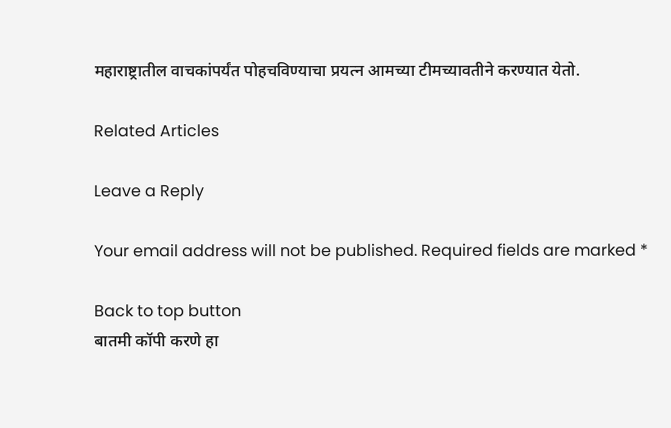महाराष्ट्रातील वाचकांपर्यंत पोहचविण्याचा प्रयत्न आमच्या टीमच्यावतीने करण्यात येतो.

Related Articles

Leave a Reply

Your email address will not be published. Required fields are marked *

Back to top button
बातमी कॉपी करणे हा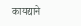कायद्याने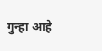गुन्हा आहे